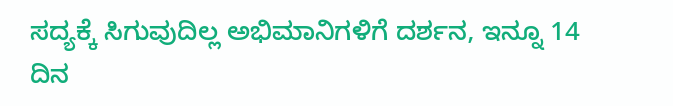ಸದ್ಯಕ್ಕೆ ಸಿಗುವುದಿಲ್ಲ ಅಭಿಮಾನಿಗಳಿಗೆ ದರ್ಶನ, ಇನ್ನೂ 14 ದಿನ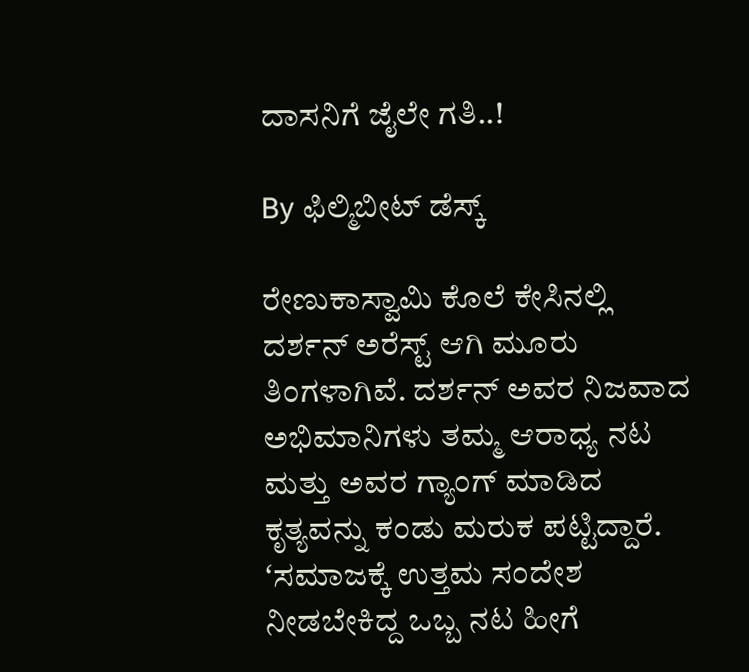ದಾಸನಿಗೆ ಜೈಲೇ ಗತಿ..!

By ಫಿಲ್ಮಿಬೀಟ್ ಡೆಸ್ಕ್

ರೇಣುಕಾಸ್ವಾಮಿ ಕೊಲೆ ಕೇಸಿನಲ್ಲಿ ದರ್ಶನ್ ಅರೆಸ್ಟ್ ಆಗಿ ಮೂರು ತಿಂಗಳಾಗಿವೆ. ದರ್ಶನ್ ಅವರ ನಿಜವಾದ ಅಭಿಮಾನಿಗಳು ತಮ್ಮ ಆರಾಧ್ಯ ನಟ ಮತ್ತು ಅವರ ಗ್ಯಾಂಗ್ ಮಾಡಿದ ಕೃತ್ಯವನ್ನು ಕಂಡು ಮರುಕ ಪಟ್ಟಿದ್ದಾರೆ. ʻಸಮಾಜಕ್ಕೆ ಉತ್ತಮ ಸಂದೇಶ ನೀಡಬೇಕಿದ್ದ ಒಬ್ಬ ನಟ ಹೀಗೆ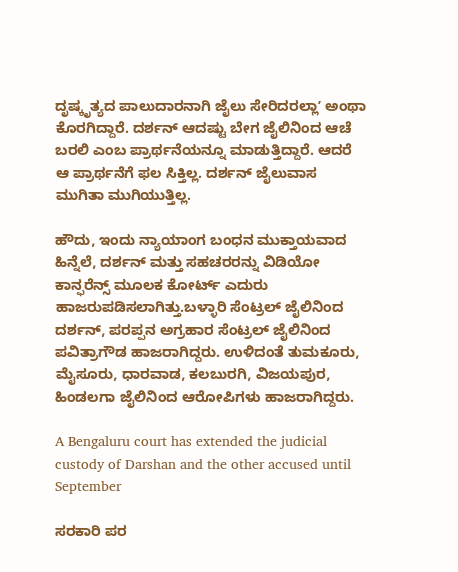ದೃಷ್ಕೃತ್ಯದ ಪಾಲುದಾರನಾಗಿ ಜೈಲು ಸೇರಿದರಲ್ಲಾʼ ಅಂಥಾ ಕೊರಗಿದ್ದಾರೆ. ದರ್ಶನ್ ಆದಷ್ಟು ಬೇಗ ಜೈಲಿನಿಂದ ಆಚೆ ಬರಲಿ ಎಂಬ ಪ್ರಾರ್ಥನೆಯನ್ನೂ ಮಾಡುತ್ತಿದ್ದಾರೆ. ಆದರೆ ಆ ಪ್ರಾರ್ಥನೆಗೆ ಫಲ ಸಿಕ್ತಿಲ್ಲ. ದರ್ಶನ್ ಜೈಲುವಾಸ ಮುಗಿತಾ ಮುಗಿಯುತ್ತಿಲ್ಲ.

ಹೌದು, ಇಂದು ನ್ಯಾಯಾಂಗ ಬಂಧನ ಮುಕ್ತಾಯವಾದ ಹಿನ್ನೆಲೆ, ದರ್ಶನ್ ಮತ್ತು ಸಹಚರರನ್ನು ವಿಡಿಯೋ ಕಾನ್ಫರೆನ್ಸ್ ಮೂಲಕ ಕೋರ್ಟ್ ಎದುರು ಹಾಜರುಪಡಿಸಲಾಗಿತ್ತು.ಬಳ್ಳಾರಿ ಸೆಂಟ್ರಲ್ ಜೈಲಿನಿಂದ ದರ್ಶನ್, ಪರಪ್ಪನ ಅಗ್ರಹಾರ ಸೆಂಟ್ರಲ್ ಜೈಲಿನಿಂದ ಪವಿತ್ರಾಗೌಡ ಹಾಜರಾಗಿದ್ದರು. ಉಳಿದಂತೆ ತುಮಕೂರು, ಮೈಸೂರು, ಧಾರವಾಡ, ಕಲಬುರಗಿ, ವಿಜಯಪುರ, ಹಿಂಡಲಗಾ ಜೈಲಿನಿಂದ ಆರೋಪಿಗಳು ಹಾಜರಾಗಿದ್ದರು.

A Bengaluru court has extended the judicial custody of Darshan and the other accused until September

ಸರಕಾರಿ ಪರ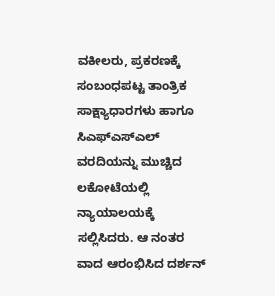ವಕೀಲರು, ಪ್ರಕರಣಕ್ಕೆ ಸಂಬಂಧಪಟ್ಟ ತಾಂತ್ರಿಕ ಸಾಕ್ಷ್ಯಾಧಾರಗಳು ಹಾಗೂ ಸಿಎಫ್‍ಎಸ್‍ಎಲ್ ವರದಿಯನ್ನು ಮುಚ್ಚಿದ ಲಕೋಟೆಯಲ್ಲಿ ನ್ಯಾಯಾಲಯಕ್ಕೆ ಸಲ್ಲಿಸಿದರು. ಆ ನಂತರ ವಾದ ಆರಂಭಿಸಿದ ದರ್ಶನ್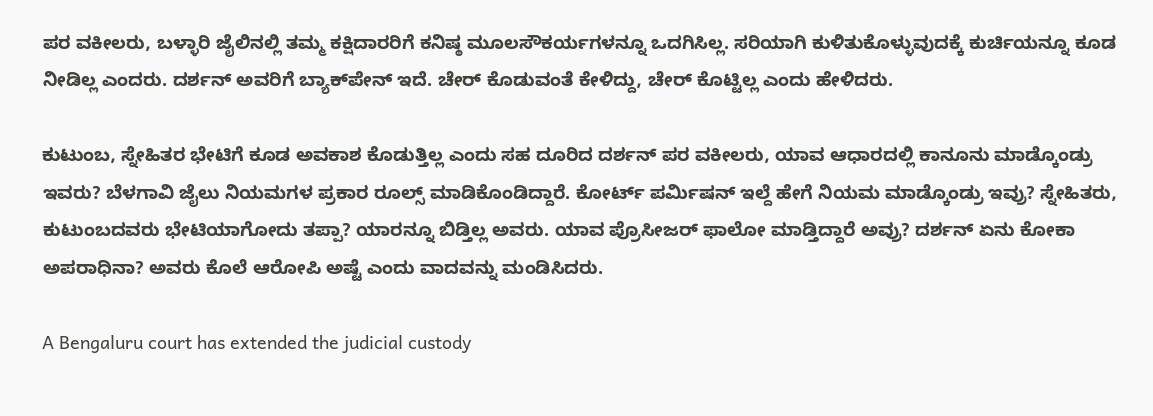ಪರ ವಕೀಲರು, ಬಳ್ಳಾರಿ ಜೈಲಿನಲ್ಲಿ ತಮ್ಮ ಕಕ್ಷಿದಾರರಿಗೆ ಕನಿಷ್ಠ ಮೂಲಸೌಕರ್ಯಗಳನ್ನೂ ಒದಗಿಸಿಲ್ಲ. ಸರಿಯಾಗಿ ಕುಳಿತುಕೊಳ್ಳುವುದಕ್ಕೆ ಕುರ್ಚಿಯನ್ನೂ ಕೂಡ ನೀಡಿಲ್ಲ ಎಂದರು. ದರ್ಶನ್ ಅವರಿಗೆ ಬ್ಯಾಕ್‌ಪೇನ್ ಇದೆ. ಚೇರ್ ಕೊಡುವಂತೆ ಕೇಳಿದ್ದು, ಚೇರ್ ಕೊಟ್ಟಿಲ್ಲ ಎಂದು ಹೇಳಿದರು.

ಕುಟುಂಬ, ಸ್ನೇಹಿತರ ಭೇಟಿಗೆ ಕೂಡ ಅವಕಾಶ ಕೊಡುತ್ತಿಲ್ಲ ಎಂದು ಸಹ ದೂರಿದ ದರ್ಶನ್ ಪರ ವಕೀಲರು, ಯಾವ ಆಧಾರದಲ್ಲಿ ಕಾನೂನು ಮಾಡ್ಕೊಂಡ್ರು ಇವರು? ಬೆಳಗಾವಿ ಜೈಲು ನಿಯಮಗಳ ಪ್ರಕಾರ ರೂಲ್ಸ್ ಮಾಡಿಕೊಂಡಿದ್ದಾರೆ. ಕೋರ್ಟ್ ಪರ್ಮಿಷನ್ ಇಲ್ದೆ ಹೇಗೆ ನಿಯಮ ಮಾಡ್ಕೊಂಡ್ರು ಇವ್ರು? ಸ್ನೇಹಿತರು, ಕುಟುಂಬದವರು ಭೇಟಿಯಾಗೋದು ತಪ್ಪಾ? ಯಾರನ್ನೂ ಬಿಡ್ತಿಲ್ಲ ಅವರು. ಯಾವ ಪ್ರೊಸೀಜರ್ ಫಾಲೋ ಮಾಡ್ತಿದ್ದಾರೆ ಅವ್ರು? ದರ್ಶನ್ ಏನು ಕೋಕಾ ಅಪರಾಧಿನಾ? ಅವರು ಕೊಲೆ ಆರೋಪಿ ಅಷ್ಟೆ ಎಂದು ವಾದವನ್ನು ಮಂಡಿಸಿದರು.

A Bengaluru court has extended the judicial custody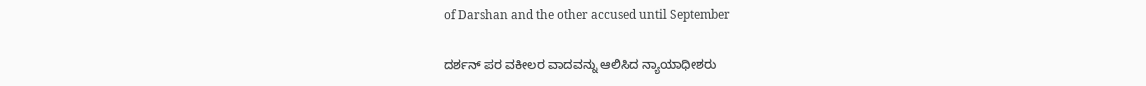of Darshan and the other accused until September

ದರ್ಶನ್ ಪರ ವಕೀಲರ ವಾದವನ್ನು ಆಲಿಸಿದ ನ್ಯಾಯಾಧೀಶರು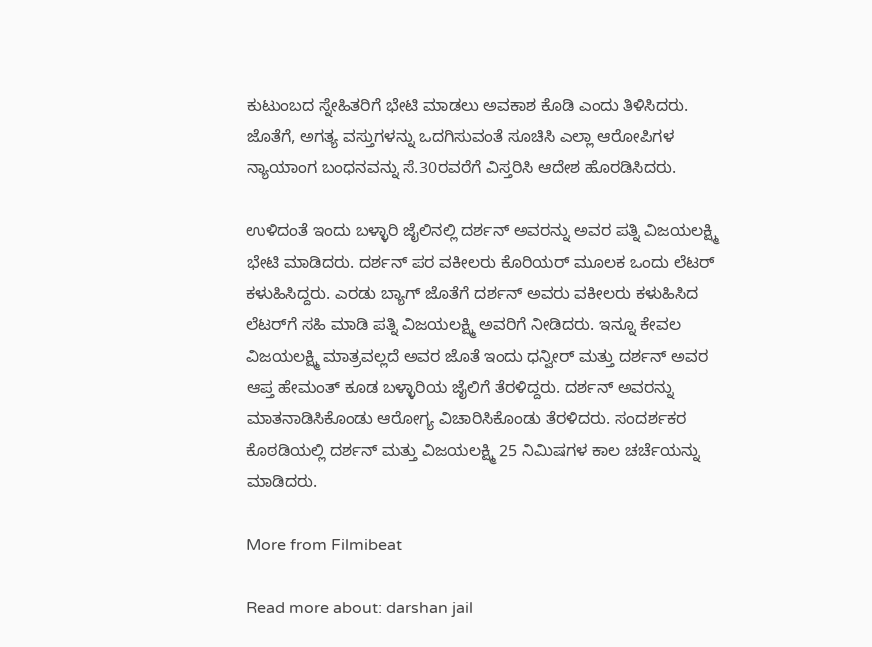ಕುಟುಂಬದ ಸ್ನೇಹಿತರಿಗೆ ಭೇಟಿ ಮಾಡಲು ಅವಕಾಶ ಕೊಡಿ ಎಂದು ತಿಳಿಸಿದರು. ಜೊತೆಗೆ, ಅಗತ್ಯ ವಸ್ತುಗಳನ್ನು ಒದಗಿಸುವಂತೆ ಸೂಚಿಸಿ ಎಲ್ಲಾ ಆರೋಪಿಗಳ ನ್ಯಾಯಾಂಗ ಬಂಧನವನ್ನು ಸೆ.30ರವರೆಗೆ ವಿಸ್ತರಿಸಿ ಆದೇಶ ಹೊರಡಿಸಿದರು.

ಉಳಿದಂತೆ ಇಂದು ಬಳ್ಳಾರಿ ಜೈಲಿನಲ್ಲಿ ದರ್ಶನ್ ಅವರನ್ನು ಅವರ ಪತ್ನಿ ವಿಜಯಲಕ್ಷ್ಮಿ ಭೇಟಿ ಮಾಡಿದರು. ದರ್ಶನ್ ಪರ ವಕೀಲರು ಕೊರಿಯರ್ ಮೂಲಕ ಒಂದು ಲೆಟರ್ ಕಳುಹಿಸಿದ್ದರು. ಎರಡು ಬ್ಯಾಗ್ ಜೊತೆಗೆ ದರ್ಶನ್ ಅವರು ವಕೀಲರು ಕಳುಹಿಸಿದ ಲೆಟರ್‌ಗೆ ಸಹಿ ಮಾಡಿ ಪತ್ನಿ ವಿಜಯಲಕ್ಷ್ಮಿ ಅವರಿಗೆ ನೀಡಿದರು. ಇನ್ನೂ ಕೇವಲ ವಿಜಯಲಕ್ಷ್ಮಿ ಮಾತ್ರವಲ್ಲದೆ ಅವರ ಜೊತೆ ಇಂದು ಧನ್ವೀರ್ ಮತ್ತು ದರ್ಶನ್ ಅವರ ಆಪ್ತ ಹೇಮಂತ್ ಕೂಡ ಬಳ್ಳಾರಿಯ ಜೈಲಿಗೆ ತೆರಳಿದ್ದರು. ದರ್ಶನ್ ಅವರನ್ನು ಮಾತನಾಡಿಸಿಕೊಂಡು ಆರೋಗ್ಯ ವಿಚಾರಿಸಿಕೊಂಡು ತೆರಳಿದರು. ಸಂದರ್ಶಕರ ಕೊಠಡಿಯಲ್ಲಿ ದರ್ಶನ್ ಮತ್ತು ವಿಜಯಲಕ್ಷ್ಮಿ 25 ನಿಮಿಷಗಳ ಕಾಲ ಚರ್ಚೆಯನ್ನು ಮಾಡಿದರು.

More from Filmibeat

Read more about: darshan jail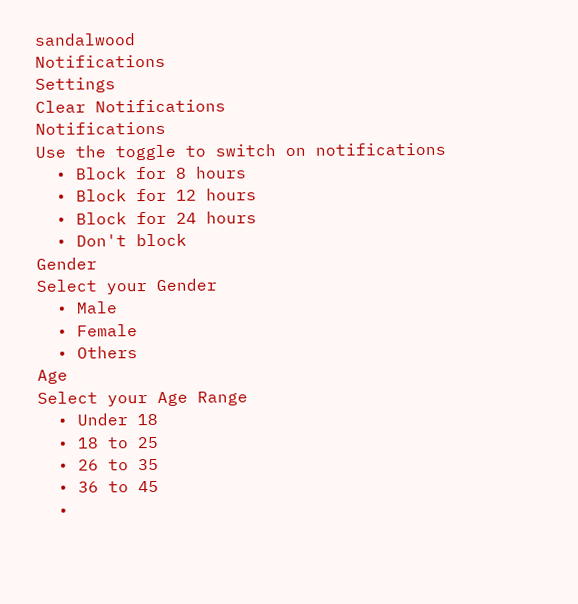sandalwood
Notifications
Settings
Clear Notifications
Notifications
Use the toggle to switch on notifications
  • Block for 8 hours
  • Block for 12 hours
  • Block for 24 hours
  • Don't block
Gender
Select your Gender
  • Male
  • Female
  • Others
Age
Select your Age Range
  • Under 18
  • 18 to 25
  • 26 to 35
  • 36 to 45
  •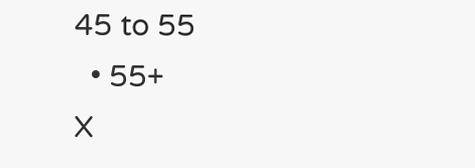45 to 55
  • 55+
X